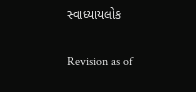સ્વાધ્યાયલોક

Revision as of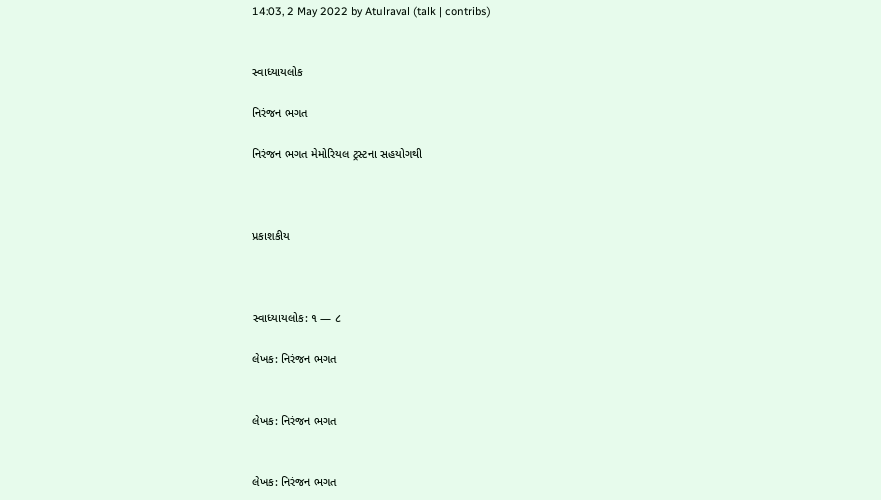14:03, 2 May 2022 by Atulraval (talk | contribs)


સ્વાધ્યાયલોક

નિરંજન ભગત

નિરંજન ભગત મેમોરિયલ ટ્રસ્ટના સહયોગથી



પ્રકાશકીય



સ્વાધ્યાયલોક: ૧ — ૮

લેખક: નિરંજન ભગત


લેખક: નિરંજન ભગત


લેખક: નિરંજન ભગત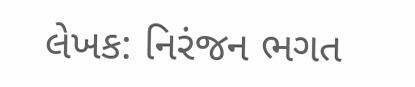લેખક: નિરંજન ભગત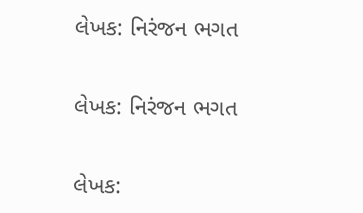લેખક: નિરંજન ભગત


લેખક: નિરંજન ભગત


લેખક: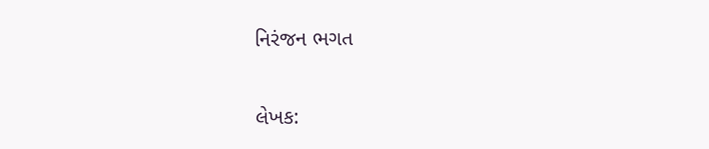નિરંજન ભગત


લેખક: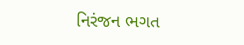નિરંજન ભગત